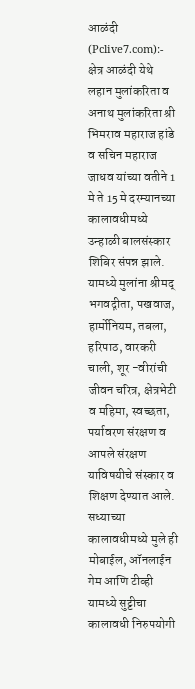आळंदी (Pclive7.com):- क्षेत्र आळंदी येथे लहान मुलांकरिता व अनाथ मुलांकरिता श्री भिमराव महाराज हांडे व सचिन महाराज जाधव यांच्या वतीने 1 मे ते 15 मे दरम्यानच्या कालावधीमध्ये उन्हाळी बालसंस्कार शिबिर संपन्न झाले. यामध्ये मुलांना श्रीमद् भगवद्गीता, पखवाज, हार्मोनियम, तबला, हरिपाठ, वारकरी चाली, शूर -वीरांची जीवन चरित्र, क्षेत्रभेटी व महिमा, स्वच्छता, पर्यावरण संरक्षण व आपले संरक्षण याविषयीचे संस्कार व शिक्षण देण्यात आले.
सध्याच्या कालावधीमध्ये मुले ही मोबाईल, ऑनलाईन गेम आणि टीव्ही यामध्ये सुट्टीचा कालावधी निरुपयोगी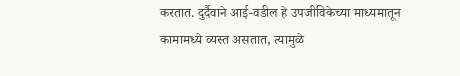करतात. दुर्दैवाने आई-वडील हे उपजीविकेच्या माध्यमातून कामामध्ये व्यस्त असतात, त्यामुळे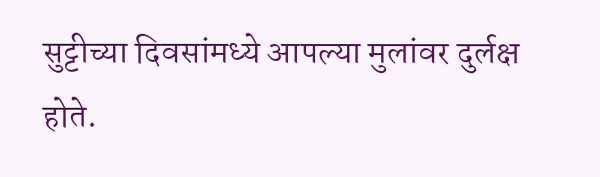सुट्टीच्या दिवसांमध्ये आपल्या मुलांवर दुर्लक्ष होते.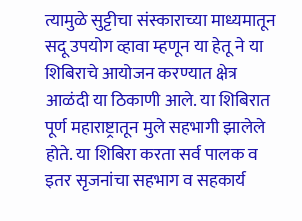त्यामुळे सुट्टीचा संस्काराच्या माध्यमातून सदू उपयोग व्हावा म्हणून या हेतू ने या शिबिराचे आयोजन करण्यात क्षेत्र आळंदी या ठिकाणी आले. या शिबिरात पूर्ण महाराष्ट्रातून मुले सहभागी झालेले होते. या शिबिरा करता सर्व पालक व इतर सृजनांचा सहभाग व सहकार्य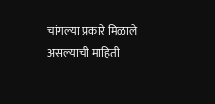चांगल्या प्रकारे मिळाले असल्याची माहिती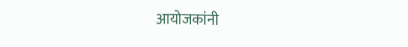आयोजकांनी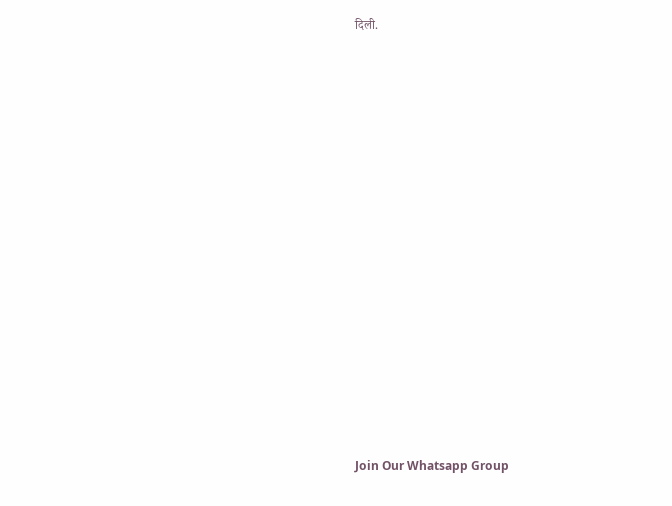दिली.























Join Our Whatsapp Group